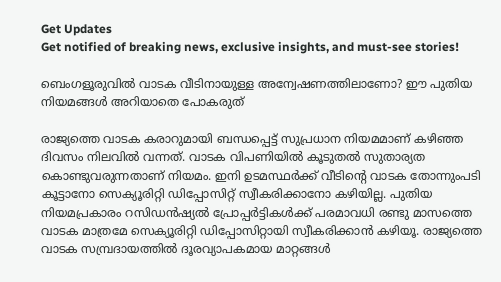Get Updates
Get notified of breaking news, exclusive insights, and must-see stories!

ബെംഗളൂരുവില്‍ വാടക വീടിനായുള്ള അന്വേഷണത്തിലാണോ? ഈ പുതിയ നിയമങ്ങള്‍ അറിയാതെ പോകരുത്‌

രാജ്യത്തെ വാടക കരാറുമായി ബന്ധപ്പെട്ട് സുപ്രധാന നിയമമാണ് കഴിഞ്ഞ ദിവസം നിലവില്‍ വന്നത്. വാടക വിപണിയില്‍ കൂടുതല്‍ സുതാര്യത കൊണ്ടുവരുന്നതാണ് നിയമം. ഇനി ഉടമസ്ഥര്‍ക്ക് വീടിന്റെ വാടക തോന്നുംപടി കൂട്ടാനോ സെക്യൂരിറ്റി ഡിപ്പോസിറ്റ് സ്വീകരിക്കാനോ കഴിയില്ല. പുതിയ നിയമപ്രകാരം റസിഡന്‍ഷ്യല്‍ പ്രോപ്പര്‍ട്ടികള്‍ക്ക് പരമാവധി രണ്ടു മാസത്തെ വാടക മാത്രമേ സെക്യൂരിറ്റി ഡിപ്പോസിറ്റായി സ്വീകരിക്കാന്‍ കഴിയൂ. രാജ്യത്തെ വാടക സമ്പ്രദായത്തില്‍ ദൂരവ്യാപകമായ മാറ്റങ്ങള്‍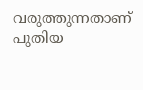വരുത്തുന്നതാണ് പുതിയ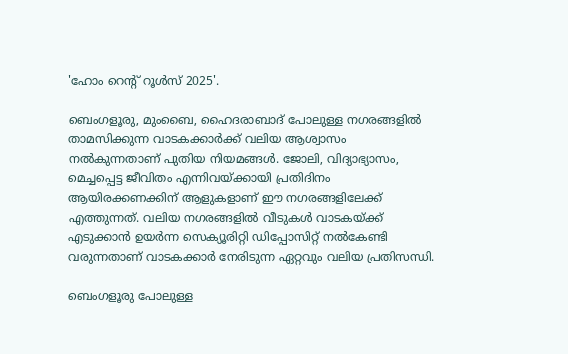'ഹോം റെന്റ് റൂള്‍സ് 2025'.

ബെംഗളൂരു, മുംബൈ, ഹൈദരാബാദ് പോലുള്ള നഗരങ്ങളില്‍ താമസിക്കുന്ന വാടകക്കാര്‍ക്ക് വലിയ ആശ്വാസം നല്‍കുന്നതാണ് പുതിയ നിയമങ്ങള്‍. ജോലി, വിദ്യാഭ്യാസം, മെച്ചപ്പെട്ട ജീവിതം എന്നിവയ്ക്കായി പ്രതിദിനം ആയിരക്കണക്കിന് ആളുകളാണ് ഈ നഗരങ്ങളിലേക്ക് എത്തുന്നത്. വലിയ നഗരങ്ങളില്‍ വീടുകള്‍ വാടകയ്ക്ക് എടുക്കാന്‍ ഉയര്‍ന്ന സെക്യൂരിറ്റി ഡിപ്പോസിറ്റ് നല്‍കേണ്ടി വരുന്നതാണ് വാടകക്കാര്‍ നേരിടുന്ന ഏറ്റവും വലിയ പ്രതിസന്ധി.

ബെംഗളൂരു പോലുള്ള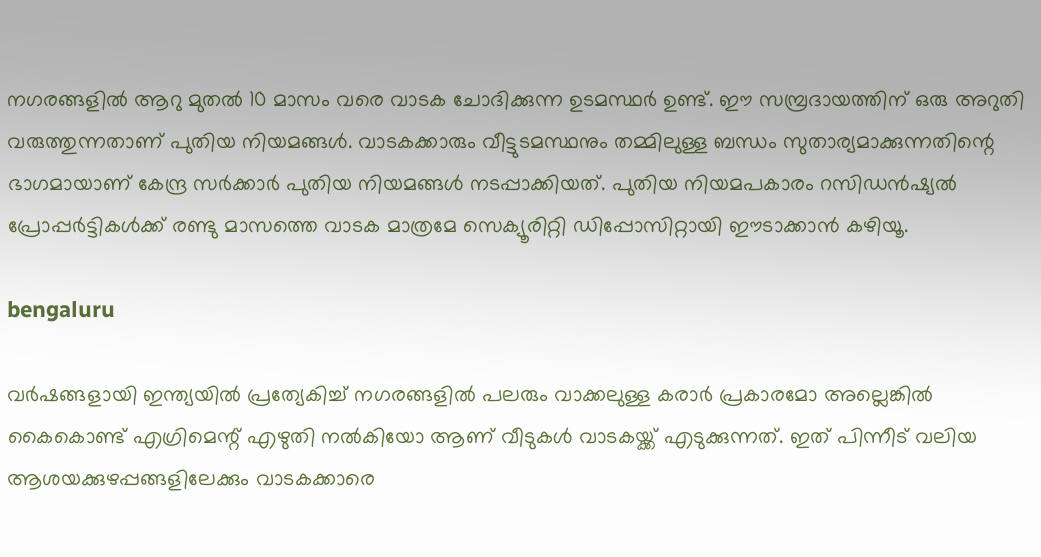നഗരങ്ങളില്‍ ആറു മുതല്‍ 10 മാസം വരെ വാടക ചോദിക്കുന്ന ഉടമസ്ഥര്‍ ഉണ്ട്. ഈ സമ്പ്രദായത്തിന് ഒരു അറുതി വരുത്തുന്നതാണ് പുതിയ നിയമങ്ങള്‍. വാടകക്കാരും വീട്ടുടമസ്ഥനും തമ്മിലുള്ള ബന്ധം സുതാര്യമാക്കുന്നതിന്റെ ഭാഗമായാണ് കേന്ദ്ര സര്‍ക്കാര്‍ പുതിയ നിയമങ്ങള്‍ നടപ്പാക്കിയത്. പുതിയ നിയമപകാരം റസിഡന്‍ഷ്യല്‍ പ്രോപ്പര്‍ട്ടികള്‍ക്ക് രണ്ടു മാസത്തെ വാടക മാത്രമേ സെക്യൂരിറ്റി ഡിപ്പോസിറ്റായി ഈടാക്കാന്‍ കഴിയൂ.

bengaluru

വര്‍ഷങ്ങളായി ഇന്ത്യയില്‍ പ്രത്യേകിച്ച് നഗരങ്ങളില്‍ പലരും വാക്കലുള്ള കരാര്‍ പ്രകാരമോ അല്ലെങ്കില്‍ കൈകൊണ്ട് എഗ്രിമെന്റ് എഴുതി നല്‍കിയോ ആണ് വീടുകള്‍ വാടകയ്ക്ക് എടുക്കുന്നത്. ഇത് പിന്നീട് വലിയ ആശയക്കുഴപ്പങ്ങളിലേക്കും വാടകക്കാരെ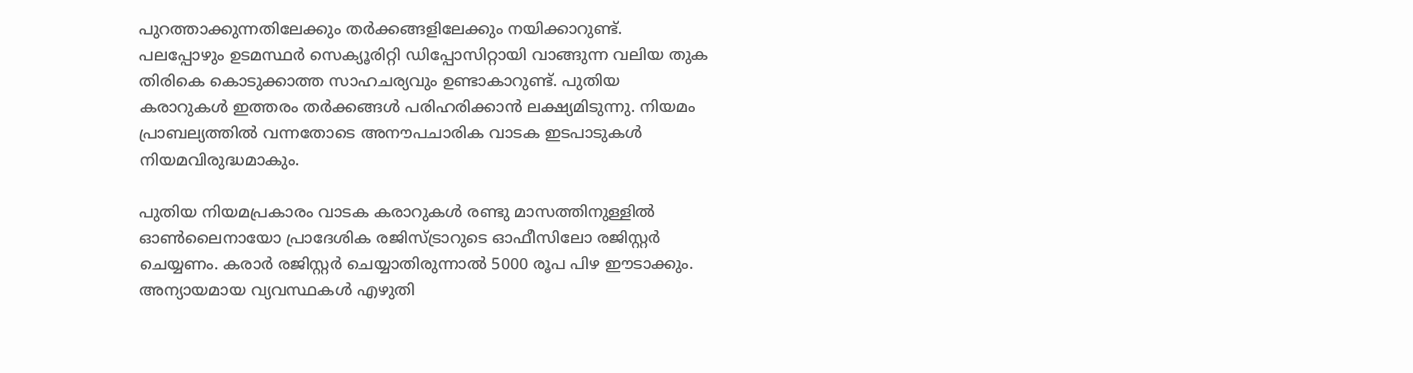പുറത്താക്കുന്നതിലേക്കും തര്‍ക്കങ്ങളിലേക്കും നയിക്കാറുണ്ട്. പലപ്പോഴും ഉടമസ്ഥര്‍ സെക്യൂരിറ്റി ഡിപ്പോസിറ്റായി വാങ്ങുന്ന വലിയ തുക തിരികെ കൊടുക്കാത്ത സാഹചര്യവും ഉണ്ടാകാറുണ്ട്. പുതിയ കരാറുകള്‍ ഇത്തരം തര്‍ക്കങ്ങള്‍ പരിഹരിക്കാന്‍ ലക്ഷ്യമിടുന്നു. നിയമം പ്രാബല്യത്തില്‍ വന്നതോടെ അനൗപചാരിക വാടക ഇടപാടുകള്‍ നിയമവിരുദ്ധമാകും.

പുതിയ നിയമപ്രകാരം വാടക കരാറുകള്‍ രണ്ടു മാസത്തിനുള്ളില്‍ ഓണ്‍ലൈനായോ പ്രാദേശിക രജിസ്ട്രാറുടെ ഓഫീസിലോ രജിസ്റ്റര്‍ ചെയ്യണം. കരാര്‍ രജിസ്റ്റര്‍ ചെയ്യാതിരുന്നാല്‍ 5000 രൂപ പിഴ ഈടാക്കും. അന്യായമായ വ്യവസ്ഥകള്‍ എഴുതി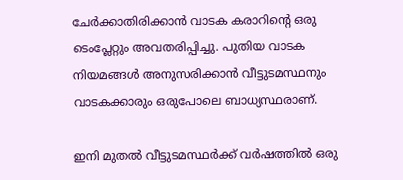ചേര്‍ക്കാതിരിക്കാന്‍ വാടക കരാറിന്റെ ഒരു
ടെംപ്ലേറ്റും അവതരിപ്പിച്ചു. പുതിയ വാടക നിയമങ്ങള്‍ അനുസരിക്കാന്‍ വീട്ടുടമസ്ഥനും വാടകക്കാരും ഒരുപോലെ ബാധ്യസ്ഥരാണ്.

ഇനി മുതല്‍ വീട്ടുടമസ്ഥര്‍ക്ക് വര്‍ഷത്തില്‍ ഒരു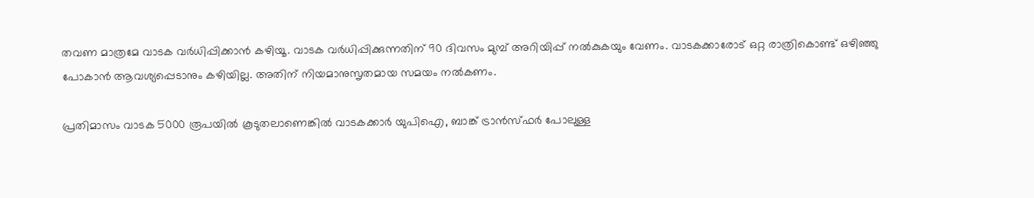തവണ മാത്രമേ വാടക വര്‍ധിപ്പിക്കാന്‍ കഴിയൂ. വാടക വര്‍ധിപ്പിക്കുന്നതിന് 90 ദിവസം മുമ്പ് അറിയിപ്പ് നല്‍കുകയും വേണം. വാടകക്കാരോട് ഒറ്റ രാത്രികൊണ്ട് ഒഴിഞ്ഞു പോകാന്‍ ആവശ്യപ്പെടാനും കഴിയില്ല. അതിന് നിയമാനുസൃതമായ സമയം നല്‍കണം.

പ്രതിമാസം വാടക 5000 രൂപയില്‍ കൂടുതലാണെങ്കില്‍ വാടകക്കാര്‍ യുപിഐ, ബാങ്ക് ട്രാന്‍സ്ഫര്‍ പോലുള്ള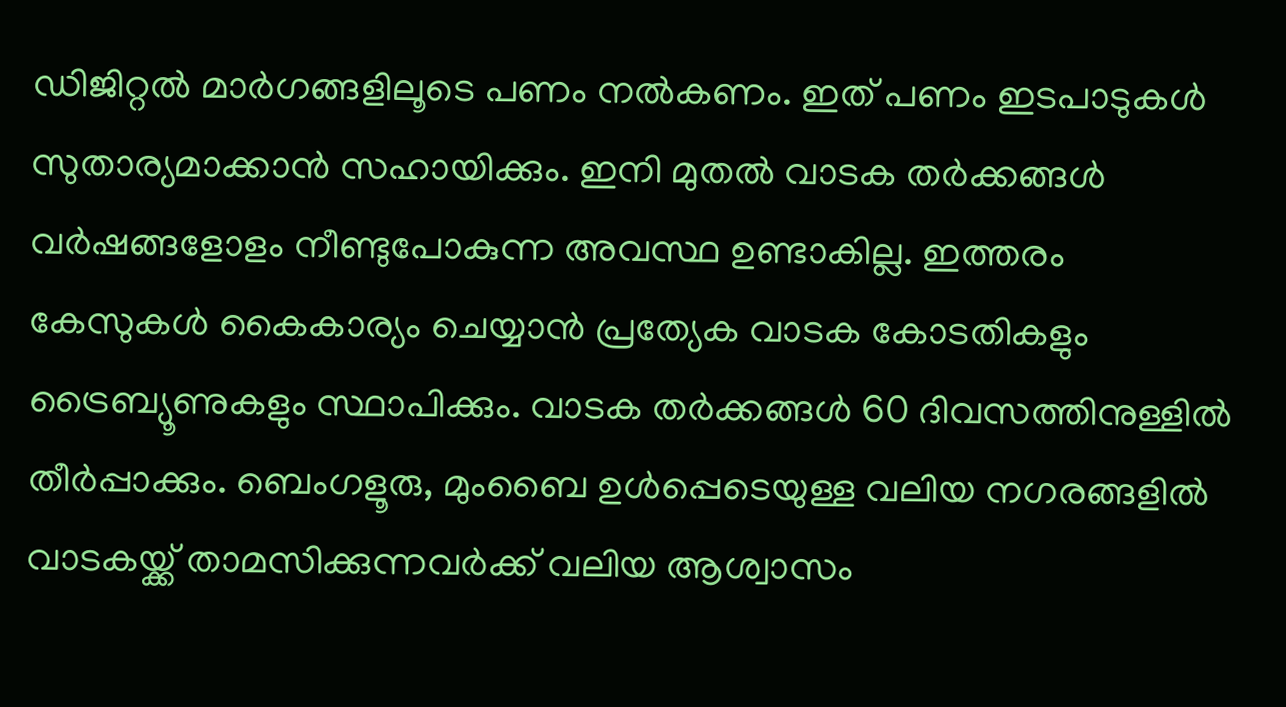ഡിജിറ്റല്‍ മാര്‍ഗങ്ങളിലൂടെ പണം നല്‍കണം. ഇത് പണം ഇടപാടുകള്‍ സുതാര്യമാക്കാന്‍ സഹായിക്കും. ഇനി മുതല്‍ വാടക തര്‍ക്കങ്ങള്‍ വര്‍ഷങ്ങളോളം നീണ്ടുപോകുന്ന അവസ്ഥ ഉണ്ടാകില്ല. ഇത്തരം കേസുകള്‍ കൈകാര്യം ചെയ്യാന്‍ പ്രത്യേക വാടക കോടതികളും ട്രൈബ്യൂണുകളും സ്ഥാപിക്കും. വാടക തര്‍ക്കങ്ങള്‍ 60 ദിവസത്തിനുള്ളില്‍ തീര്‍പ്പാക്കും. ബെംഗളൂരു, മുംബൈ ഉള്‍പ്പെടെയുള്ള വലിയ നഗരങ്ങളില്‍ വാടകയ്ക്ക് താമസിക്കുന്നവര്‍ക്ക് വലിയ ആശ്വാസം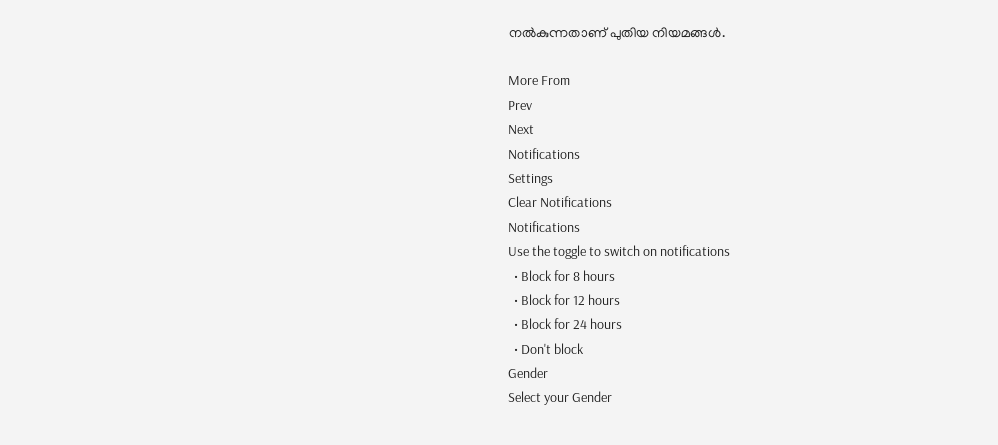നല്‍കുന്നതാണ് പുതിയ നിയമങ്ങള്‍.

More From
Prev
Next
Notifications
Settings
Clear Notifications
Notifications
Use the toggle to switch on notifications
  • Block for 8 hours
  • Block for 12 hours
  • Block for 24 hours
  • Don't block
Gender
Select your Gender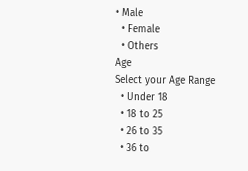• Male
  • Female
  • Others
Age
Select your Age Range
  • Under 18
  • 18 to 25
  • 26 to 35
  • 36 to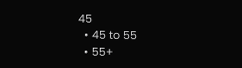45
  • 45 to 55
  • 55+